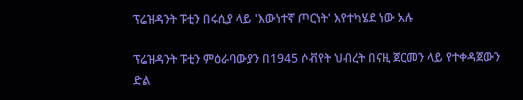ፕሬዝዳንት ፑቲን በሩሲያ ላይ 'እውነተኛ ጦርነት' እየተካሄደ ነው አሉ

ፕሬዝዳንት ፑቲን ምዕራባውያን በ1945 ሶቭየት ህብረት በናዚ ጀርመን ላይ የተቀዳጀውን ድል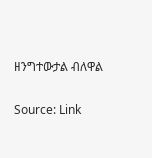ዘንግተውታል ብለዋል

Source: Link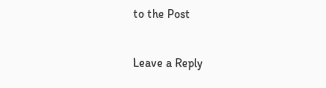to the Post

Leave a Reply